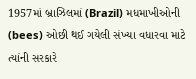1957માં બ્રાઝિલમાં (Brazil) મધમાખીઓની (bees) ઓછી થઈ ગયેલી સંખ્યા વધારવા માટે ત્યાંની સરકારે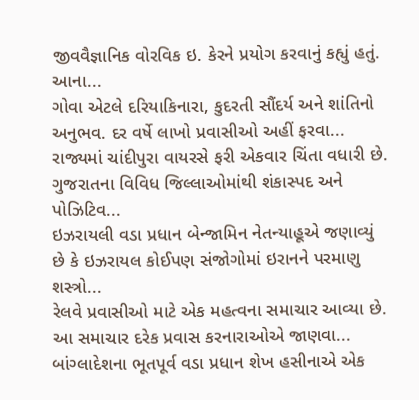જીવવૈજ્ઞાનિક વોરવિક ઇ. કેરને પ્રયોગ કરવાનું કહ્યું હતું. આના...
ગોવા એટલે દરિયાકિનારા, કુદરતી સૌંદર્ય અને શાંતિનો અનુભવ. દર વર્ષે લાખો પ્રવાસીઓ અહીં ફરવા...
રાજ્યમાં ચાંદીપુરા વાયરસે ફરી એકવાર ચિંતા વધારી છે. ગુજરાતના વિવિધ જિલ્લાઓમાંથી શંકાસ્પદ અને પોઝિટિવ...
ઇઝરાયલી વડા પ્રધાન બેન્જામિન નેતન્યાહૂએ જણાવ્યું છે કે ઇઝરાયલ કોઈપણ સંજોગોમાં ઇરાનને પરમાણુ શસ્ત્રો...
રેલવે પ્રવાસીઓ માટે એક મહત્વના સમાચાર આવ્યા છે. આ સમાચાર દરેક પ્રવાસ કરનારાઓએ જાણવા...
બાંગ્લાદેશના ભૂતપૂર્વ વડા પ્રધાન શેખ હસીનાએ એક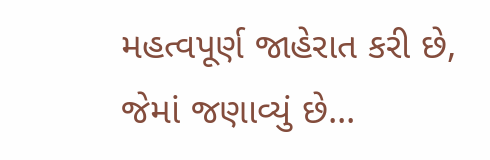મહત્વપૂર્ણ જાહેરાત કરી છે, જેમાં જણાવ્યું છે...